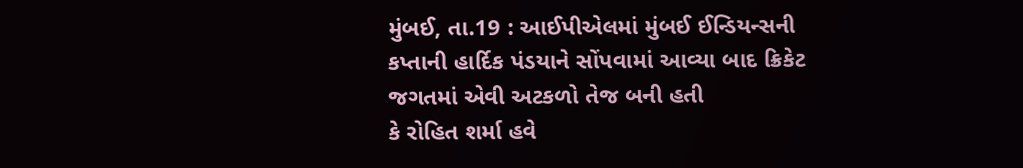મુંબઈ, તા.19 : આઈપીએલમાં મુંબઈ ઈન્ડિયન્સની
કપ્તાની હાર્દિક પંડયાને સોંપવામાં આવ્યા બાદ ક્રિકેટ જગતમાં એવી અટકળો તેજ બની હતી
કે રોહિત શર્મા હવે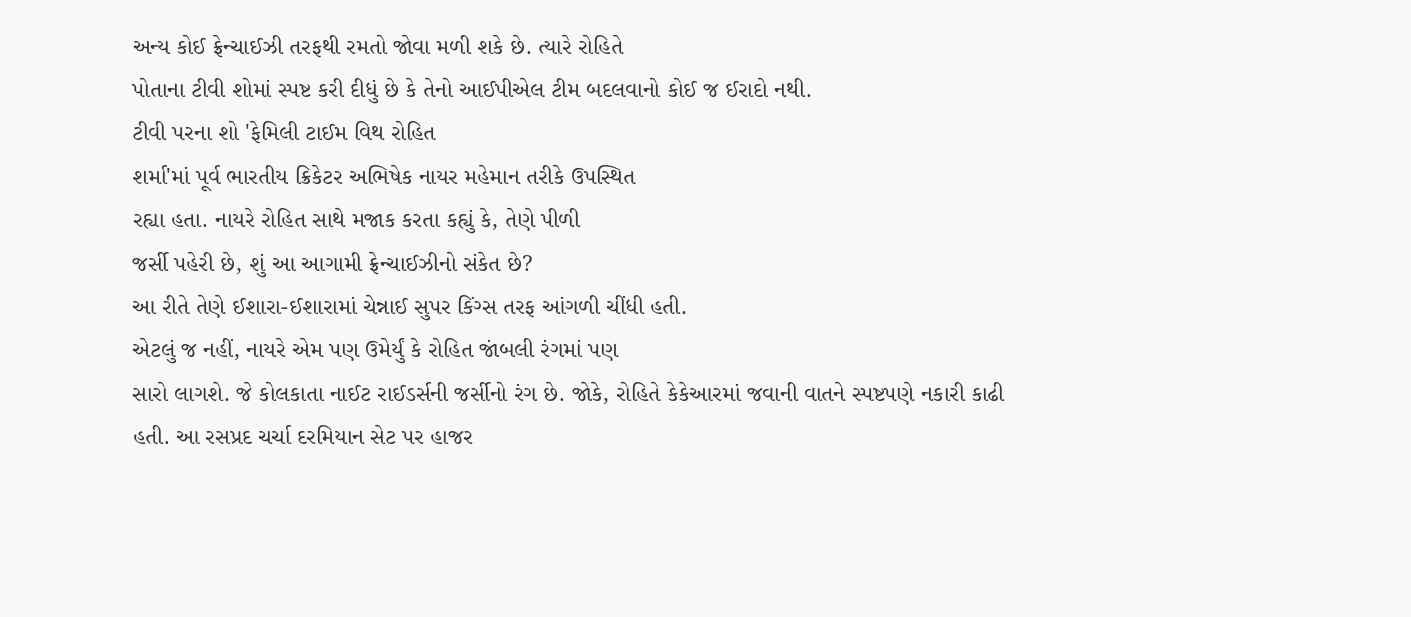અન્ય કોઈ ફ્રેન્ચાઈઝી તરફથી રમતો જોવા મળી શકે છે. ત્યારે રોહિતે
પોતાના ટીવી શોમાં સ્પષ્ટ કરી દીધું છે કે તેનો આઈપીએલ ટીમ બદલવાનો કોઈ જ ઈરાદો નથી.
ટીવી પરના શો 'ફેમિલી ટાઈમ વિથ રોહિત
શર્મા'માં પૂર્વ ભારતીય ક્રિકેટર અભિષેક નાયર મહેમાન તરીકે ઉપસ્થિત
રહ્યા હતા. નાયરે રોહિત સાથે મજાક કરતા કહ્યું કે, તેણે પીળી
જર્સી પહેરી છે, શું આ આગામી ફ્રેન્ચાઈઝીનો સંકેત છે?
આ રીતે તેણે ઈશારા-ઈશારામાં ચેન્નાઈ સુપર કિંગ્સ તરફ આંગળી ચીંધી હતી.
એટલું જ નહીં, નાયરે એમ પણ ઉમેર્યું કે રોહિત જાંબલી રંગમાં પણ
સારો લાગશે. જે કોલકાતા નાઈટ રાઈડર્સની જર્સીનો રંગ છે. જોકે, રોહિતે કેકેઆરમાં જવાની વાતને સ્પષ્ટપણે નકારી કાઢી હતી. આ રસપ્રદ ચર્ચા દરમિયાન સેટ પર હાજર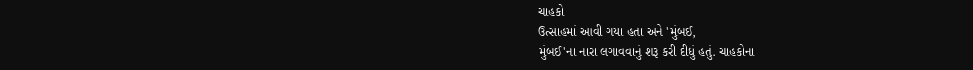ચાહકો
ઉત્સાહમાં આવી ગયા હતા અને 'મુંબઈ,
મુંબઈ'ના નારા લગાવવાનું શરૂ કરી દીધું હતું. ચાહકોના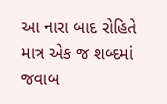આ નારા બાદ રોહિતે માત્ર એક જ શબ્દમાં જવાબ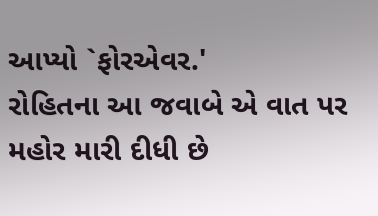આપ્યો `ફોરએવર.'
રોહિતના આ જવાબે એ વાત પર મહોર મારી દીધી છે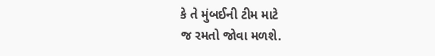કે તે મુંબઈની ટીમ માટે
જ રમતો જોવા મળશે.